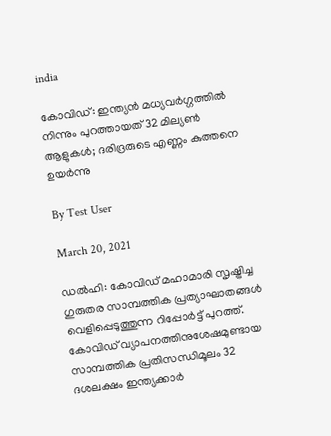india

കോവിഡ്: ഇന്ത്യന്‍ മധ്യവര്‍ഗ്ഗത്തില്‍ നിന്നും പുറത്തായത് 32 മില്യണ്‍ ആളുകള്‍; ദരിദ്രരുടെ എണ്ണം കുത്തനെ ഉയര്‍ന്നു

By Test User

March 20, 2021

ഡല്‍ഹി: കോവിഡ് മഹാമാരി സൃഷ്ട്രിച്ച ഗുരുതര സാമ്പത്തിക പ്രത്യാഘാതങ്ങള്‍ വെളിപ്പെടുത്തുന്ന റിപ്പോര്‍ട്ട് പുറത്ത്. കോവിഡ് വ്യാപനത്തിനുശേഷമുണ്ടായ സാമ്പത്തിക പ്രതിസന്ധിമൂലം 32 ദശലക്ഷം ഇന്ത്യക്കാര്‍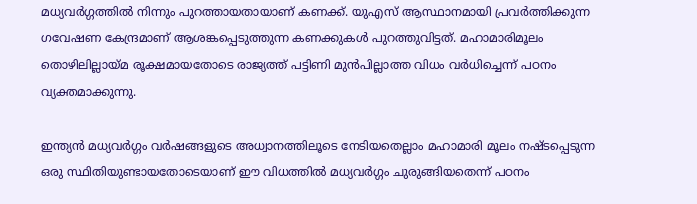മധ്യവര്‍ഗ്ഗത്തില്‍ നിന്നും പുറത്തായതായാണ് കണക്ക്. യുഎസ് ആസ്ഥാനമായി പ്രവര്‍ത്തിക്കുന്ന ഗവേഷണ കേന്ദ്രമാണ് ആശങ്കപ്പെടുത്തുന്ന കണക്കുകള്‍ പുറത്തുവിട്ടത്. മഹാമാരിമൂലം തൊഴിലില്ലായ്മ രൂക്ഷമായതോടെ രാജ്യത്ത് പട്ടിണി മുന്‍പില്ലാത്ത വിധം വര്‍ധിച്ചെന്ന് പഠനം വ്യക്തമാക്കുന്നു.

ഇന്ത്യന്‍ മധ്യവര്‍ഗ്ഗം വര്‍ഷങ്ങളുടെ അധ്വാനത്തിലൂടെ നേടിയതെല്ലാം മഹാമാരി മൂലം നഷ്ടപ്പെടുന്ന ഒരു സ്ഥിതിയുണ്ടായതോടെയാണ് ഈ വിധത്തില്‍ മധ്യവര്‍ഗ്ഗം ചുരുങ്ങിയതെന്ന് പഠനം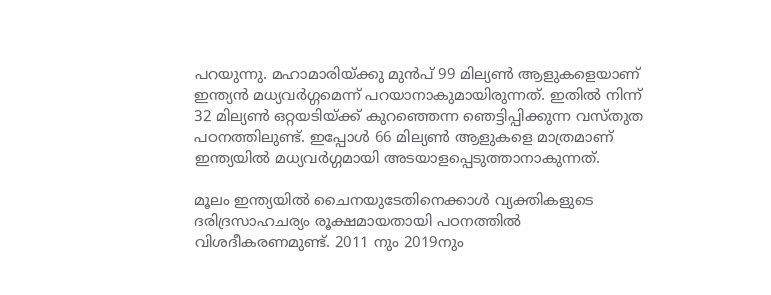പറയുന്നു. മഹാമാരിയ്ക്കു മുന്‍പ് 99 മില്യണ്‍ ആളുകളെയാണ് ഇന്ത്യന്‍ മധ്യവര്‍ഗ്ഗമെന്ന് പറയാനാകുമായിരുന്നത്. ഇതില്‍ നിന്ന് 32 മില്യണ്‍ ഒറ്റയടിയ്ക്ക് കുറഞ്ഞെന്ന ഞെട്ടിപ്പിക്കുന്ന വസ്തുത പഠനത്തിലുണ്ട്. ഇപ്പോള്‍ 66 മില്യണ്‍ ആളുകളെ മാത്രമാണ് ഇന്ത്യയില്‍ മധ്യവര്‍ഗ്ഗമായി അടയാളപ്പെടുത്താനാകുന്നത്.

മൂലം ഇന്ത്യയില്‍ ചൈനയുടേതിനെക്കാള്‍ വ്യക്തികളുടെ ദരിദ്രസാഹചര്യം രൂക്ഷമായതായി പഠനത്തില്‍ വിശദീകരണമുണ്ട്. 2011 നും 2019നും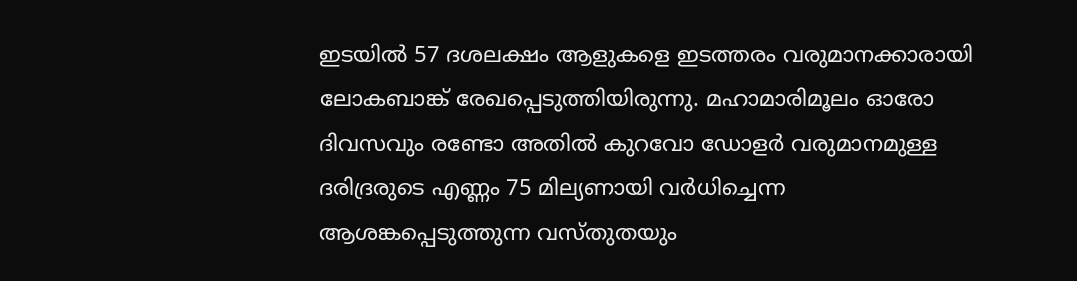ഇടയില്‍ 57 ദശലക്ഷം ആളുകളെ ഇടത്തരം വരുമാനക്കാരായി ലോകബാങ്ക് രേഖപ്പെടുത്തിയിരുന്നു. മഹാമാരിമൂലം ഓരോ ദിവസവും രണ്ടോ അതില്‍ കുറവോ ഡോളര്‍ വരുമാനമുള്ള ദരിദ്രരുടെ എണ്ണം 75 മില്യണായി വര്‍ധിച്ചെന്ന ആശങ്കപ്പെടുത്തുന്ന വസ്തുതയും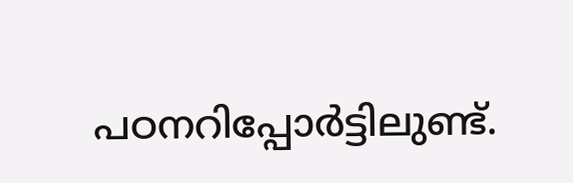പഠനറിപ്പോര്‍ട്ടിലുണ്ട്.